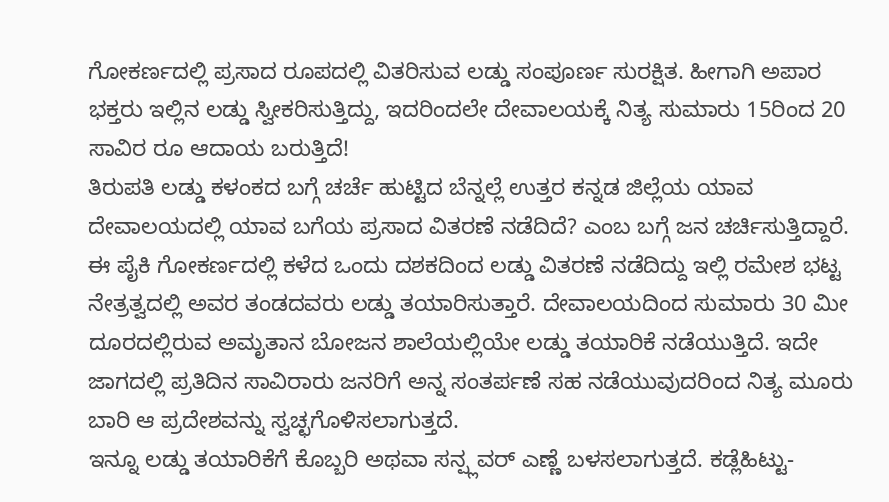ಗೋಕರ್ಣದಲ್ಲಿ ಪ್ರಸಾದ ರೂಪದಲ್ಲಿ ವಿತರಿಸುವ ಲಡ್ಡು ಸಂಪೂರ್ಣ ಸುರಕ್ಷಿತ. ಹೀಗಾಗಿ ಅಪಾರ ಭಕ್ತರು ಇಲ್ಲಿನ ಲಡ್ಡು ಸ್ವೀಕರಿಸುತ್ತಿದ್ದು, ಇದರಿಂದಲೇ ದೇವಾಲಯಕ್ಕೆ ನಿತ್ಯ ಸುಮಾರು 15ರಿಂದ 20 ಸಾವಿರ ರೂ ಆದಾಯ ಬರುತ್ತಿದೆ!
ತಿರುಪತಿ ಲಡ್ಡು ಕಳಂಕದ ಬಗ್ಗೆ ಚರ್ಚೆ ಹುಟ್ಟಿದ ಬೆನ್ನಲ್ಲೆ ಉತ್ತರ ಕನ್ನಡ ಜಿಲ್ಲೆಯ ಯಾವ ದೇವಾಲಯದಲ್ಲಿ ಯಾವ ಬಗೆಯ ಪ್ರಸಾದ ವಿತರಣೆ ನಡೆದಿದೆ? ಎಂಬ ಬಗ್ಗೆ ಜನ ಚರ್ಚಿಸುತ್ತಿದ್ದಾರೆ. ಈ ಪೈಕಿ ಗೋಕರ್ಣದಲ್ಲಿ ಕಳೆದ ಒಂದು ದಶಕದಿಂದ ಲಡ್ಡು ವಿತರಣೆ ನಡೆದಿದ್ದು ಇಲ್ಲಿ ರಮೇಶ ಭಟ್ಟ ನೇತ್ರತ್ವದಲ್ಲಿ ಅವರ ತಂಡದವರು ಲಡ್ಡು ತಯಾರಿಸುತ್ತಾರೆ. ದೇವಾಲಯದಿಂದ ಸುಮಾರು 30 ಮೀ ದೂರದಲ್ಲಿರುವ ಅಮೃತಾನ ಬೋಜನ ಶಾಲೆಯಲ್ಲಿಯೇ ಲಡ್ಡು ತಯಾರಿಕೆ ನಡೆಯುತ್ತಿದೆ. ಇದೇ ಜಾಗದಲ್ಲಿ ಪ್ರತಿದಿನ ಸಾವಿರಾರು ಜನರಿಗೆ ಅನ್ನ ಸಂತರ್ಪಣೆ ಸಹ ನಡೆಯುವುದರಿಂದ ನಿತ್ಯ ಮೂರು ಬಾರಿ ಆ ಪ್ರದೇಶವನ್ನು ಸ್ವಚ್ಛಗೊಳಿಸಲಾಗುತ್ತದೆ.
ಇನ್ನೂ ಲಡ್ಡು ತಯಾರಿಕೆಗೆ ಕೊಬ್ಬರಿ ಅಥವಾ ಸನ್ಪ್ಲವರ್ ಎಣ್ಣೆ ಬಳಸಲಾಗುತ್ತದೆ. ಕಡ್ಲೆಹಿಟ್ಟು-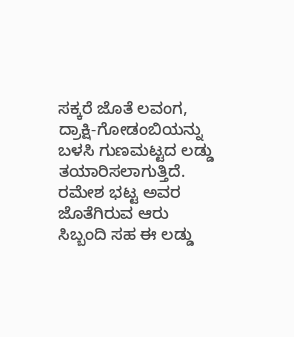ಸಕ್ಕರೆ ಜೊತೆ ಲವಂಗ, ದ್ರಾಕ್ಷಿ-ಗೋಡಂಬಿಯನ್ನು ಬಳಸಿ ಗುಣಮಟ್ಟದ ಲಡ್ಡು ತಯಾರಿಸಲಾಗುತ್ತಿದೆ. ರಮೇಶ ಭಟ್ಟ ಅವರ ಜೊತೆಗಿರುವ ಆರು ಸಿಬ್ಬಂದಿ ಸಹ ಈ ಲಡ್ಡು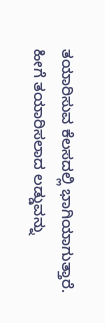ತಯಾರಿಸುವ ಕೆಲಸದಲ್ಲಿ ಭಾಗಿಯಾಗುತ್ತಾರೆ. ಹೀಗೆ ತಯಾರಿಸಲಾದ ಲಡ್ಡುವನ್ನು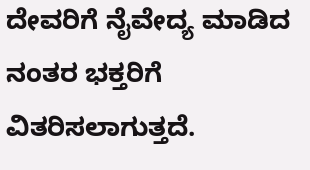ದೇವರಿಗೆ ನೈವೇದ್ಯ ಮಾಡಿದ ನಂತರ ಭಕ್ತರಿಗೆ ವಿತರಿಸಲಾಗುತ್ತದೆ.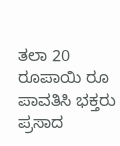ತಲಾ 20 ರೂಪಾಯಿ ರೂ ಪಾವತಿಸಿ ಭಕ್ತರು ಪ್ರಸಾದ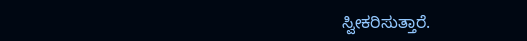ಸ್ವೀಕರಿಸುತ್ತಾರೆ.